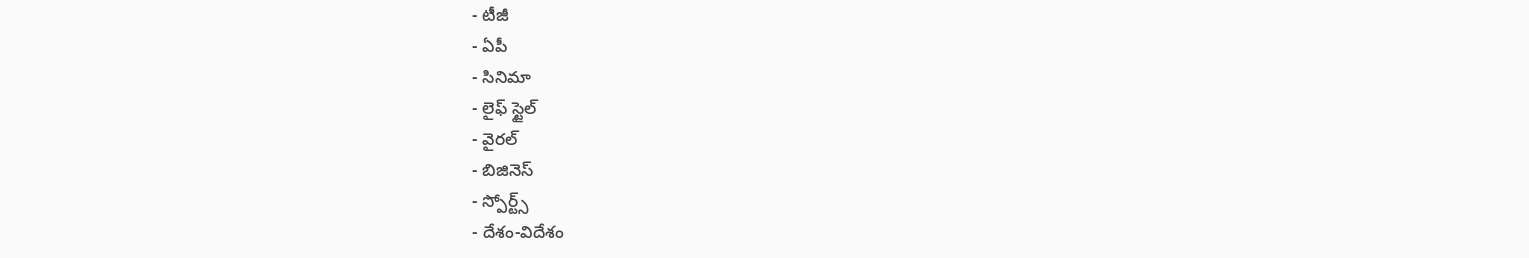- టీజీ
- ఏపీ
- సినిమా
- లైఫ్ స్టైల్
- వైరల్
- బిజినెస్
- స్పోర్ట్స్
- దేశం-విదేశం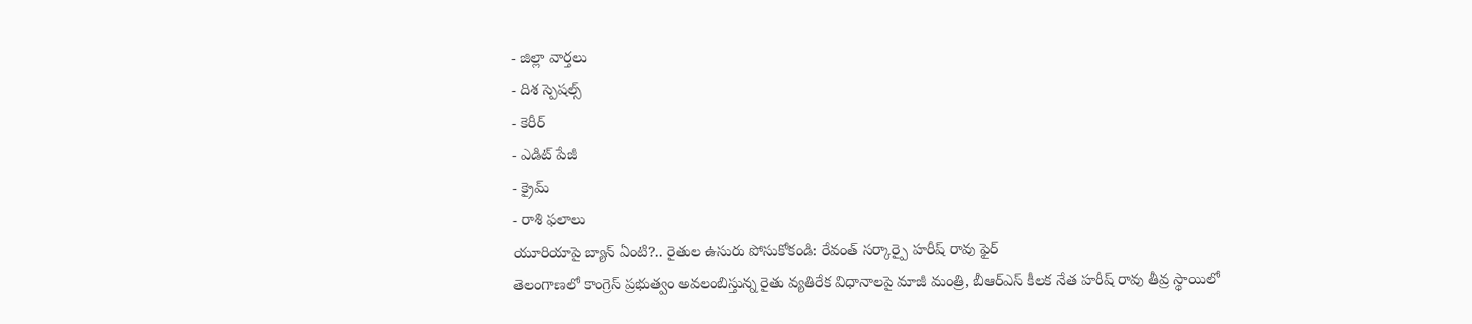- జిల్లా వార్తలు
- దిశ స్పెషల్స్
- కెరీర్
- ఎడిట్ పేజీ
- క్రైమ్
- రాశి ఫలాలు
యూరియాపై బ్యాన్ ఏంటి?.. రైతుల ఉసురు పోసుకోకండి: రేవంత్ సర్కార్పై హరీష్ రావు ఫైర్
తెలంగాణలో కాంగ్రెస్ ప్రభుత్వం అవలంబిస్తున్న రైతు వ్యతిరేక విధానాలపై మాజీ మంత్రి, బీఆర్ఎస్ కీలక నేత హరీష్ రావు తీవ్ర స్థాయిలో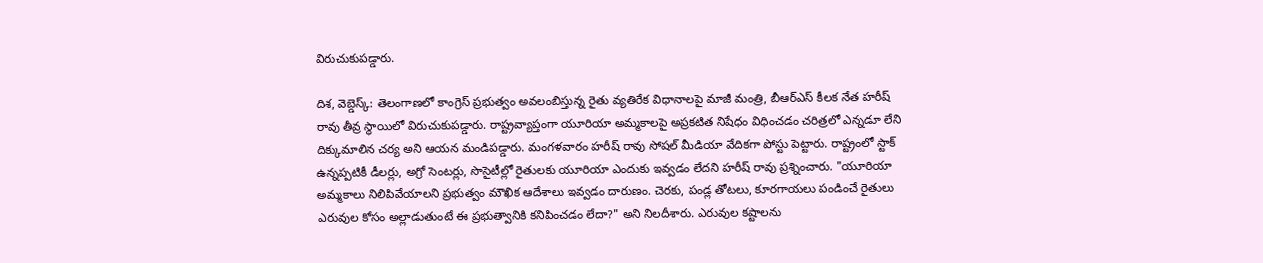విరుచుకుపడ్డారు.

దిశ, వెబ్డెస్క్: తెలంగాణలో కాంగ్రెస్ ప్రభుత్వం అవలంబిస్తున్న రైతు వ్యతిరేక విధానాలపై మాజీ మంత్రి, బీఆర్ఎస్ కీలక నేత హరీష్ రావు తీవ్ర స్థాయిలో విరుచుకుపడ్డారు. రాష్ట్రవ్యాప్తంగా యూరియా అమ్మకాలపై అప్రకటిత నిషేధం విధించడం చరిత్రలో ఎన్నడూ లేని దిక్కుమాలిన చర్య అని ఆయన మండిపడ్డారు. మంగళవారం హరీష్ రావు సోషల్ మీడియా వేదికగా పోస్టు పెట్టారు. రాష్ట్రంలో స్టాక్ ఉన్నప్పటికీ డీలర్లు, అగ్రో సెంటర్లు, సొసైటీల్లో రైతులకు యూరియా ఎందుకు ఇవ్వడం లేదని హరీష్ రావు ప్రశ్నించారు. "యూరియా అమ్మకాలు నిలిపివేయాలని ప్రభుత్వం మౌఖిక ఆదేశాలు ఇవ్వడం దారుణం. చెరకు, పండ్ల తోటలు, కూరగాయలు పండించే రైతులు ఎరువుల కోసం అల్లాడుతుంటే ఈ ప్రభుత్వానికి కనిపించడం లేదా?" అని నిలదీశారు. ఎరువుల కష్టాలను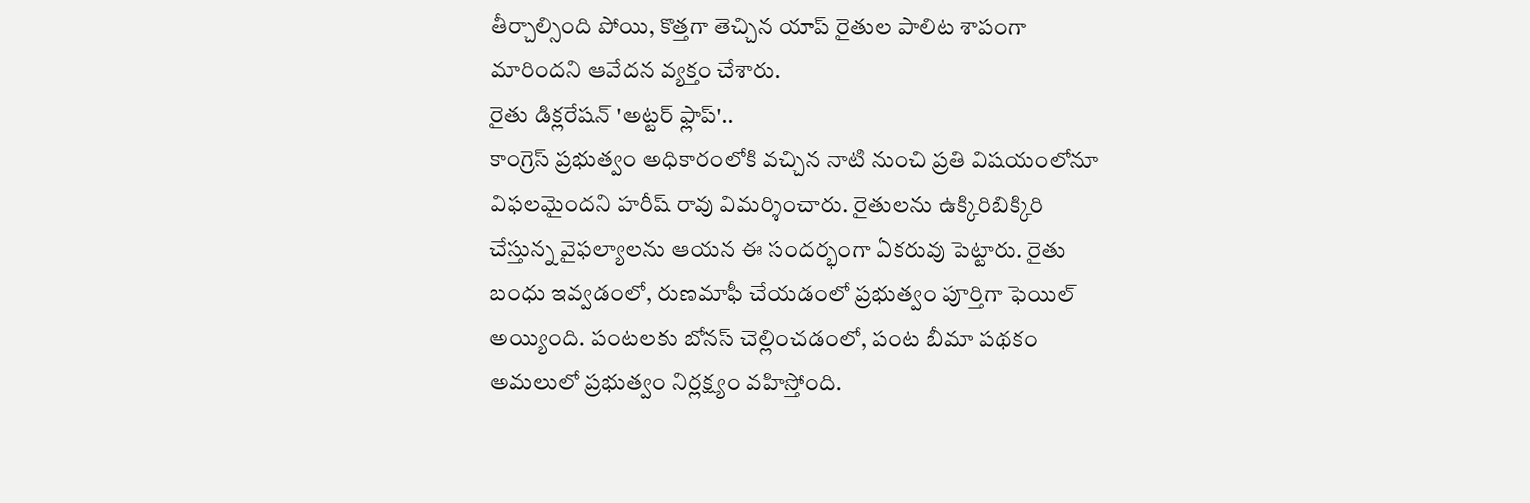తీర్చాల్సింది పోయి, కొత్తగా తెచ్చిన యాప్ రైతుల పాలిట శాపంగా మారిందని ఆవేదన వ్యక్తం చేశారు.
రైతు డిక్లరేషన్ 'అట్టర్ ఫ్లాప్'..
కాంగ్రెస్ ప్రభుత్వం అధికారంలోకి వచ్చిన నాటి నుంచి ప్రతి విషయంలోనూ విఫలమైందని హరీష్ రావు విమర్శించారు. రైతులను ఉక్కిరిబిక్కిరి చేస్తున్న వైఫల్యాలను ఆయన ఈ సందర్భంగా ఏకరువు పెట్టారు. రైతు బంధు ఇవ్వడంలో, రుణమాఫీ చేయడంలో ప్రభుత్వం పూర్తిగా ఫెయిల్ అయ్యింది. పంటలకు బోనస్ చెల్లించడంలో, పంట బీమా పథకం అమలులో ప్రభుత్వం నిర్లక్ష్యం వహిస్తోంది.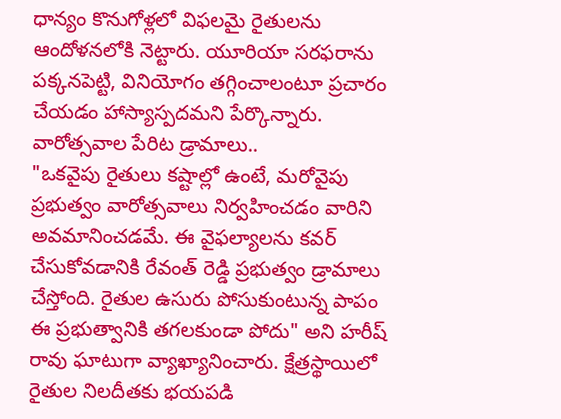ధాన్యం కొనుగోళ్లలో విఫలమై రైతులను ఆందోళనలోకి నెట్టారు. యూరియా సరఫరాను పక్కనపెట్టి, వినియోగం తగ్గించాలంటూ ప్రచారం చేయడం హాస్యాస్పదమని పేర్కొన్నారు.
వారోత్సవాల పేరిట డ్రామాలు..
"ఒకవైపు రైతులు కష్టాల్లో ఉంటే, మరోవైపు ప్రభుత్వం వారోత్సవాలు నిర్వహించడం వారిని అవమానించడమే. ఈ వైఫల్యాలను కవర్ చేసుకోవడానికి రేవంత్ రెడ్డి ప్రభుత్వం డ్రామాలు చేస్తోంది. రైతుల ఉసురు పోసుకుంటున్న పాపం ఈ ప్రభుత్వానికి తగలకుండా పోదు" అని హరీష్ రావు ఘాటుగా వ్యాఖ్యానించారు. క్షేత్రస్థాయిలో రైతుల నిలదీతకు భయపడి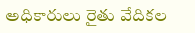అధికారులు రైతు వేదికల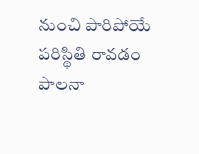నుంచి పారిపోయే పరిస్థితి రావడం పాలనా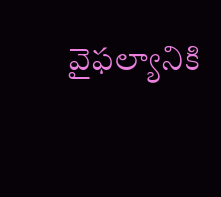వైఫల్యానికి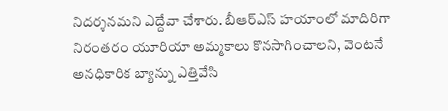నిదర్శనమని ఎద్దేవా చేశారు. బీఆర్ఎస్ హయాంలో మాదిరిగా నిరంతరం యూరియా అమ్మకాలు కొనసాగించాలని, వెంటనే అనధికారిక బ్యాన్ను ఎత్తివేసి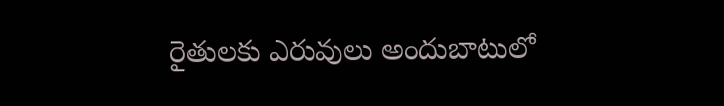రైతులకు ఎరువులు అందుబాటులో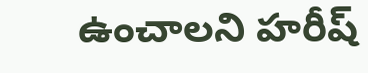ఉంచాలని హరీష్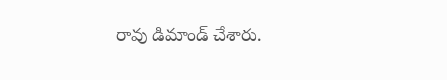రావు డిమాండ్ చేశారు.